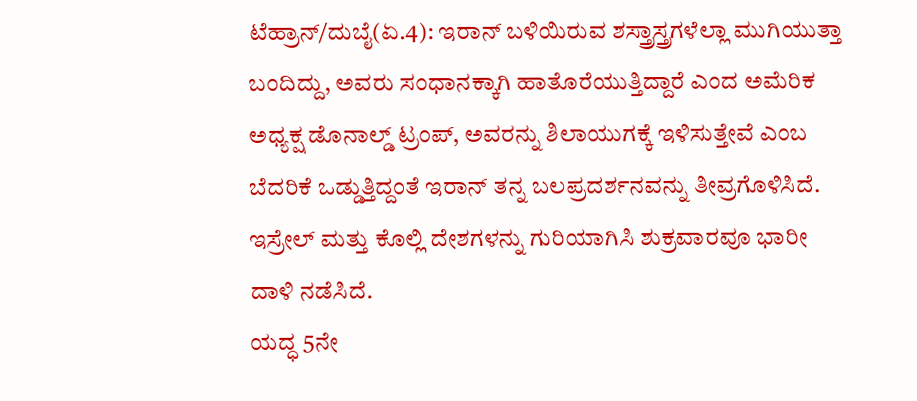ಟೆಹ್ರಾನ್/ದುಬೈ(ಏ.4): ಇರಾನ್ ಬಳಿಯಿರುವ ಶಸ್ತ್ರಾಸ್ತ್ರಗಳೆಲ್ಲಾ ಮುಗಿಯುತ್ತಾ ಬಂದಿದ್ದು, ಅವರು ಸಂಧಾನಕ್ಕಾಗಿ ಹಾತೊರೆಯುತ್ತಿದ್ದಾರೆ ಎಂದ ಅಮೆರಿಕ ಅಧ್ಯಕ್ಷ ಡೊನಾಲ್ಡ್ ಟ್ರಂಪ್, ಅವರನ್ನು ಶಿಲಾಯುಗಕ್ಕೆ ಇಳಿಸುತ್ತೇವೆ ಎಂಬ ಬೆದರಿಕೆ ಒಡ್ಡುತ್ತಿದ್ದಂತೆ ಇರಾನ್ ತನ್ನ ಬಲಪ್ರದರ್ಶನವನ್ನು ತೀವ್ರಗೊಳಿಸಿದೆ. ಇಸ್ರೇಲ್ ಮತ್ತು ಕೊಲ್ಲಿ ದೇಶಗಳನ್ನು ಗುರಿಯಾಗಿಸಿ ಶುಕ್ರವಾರವೂ ಭಾರೀ ದಾಳಿ ನಡೆಸಿದೆ.
ಯದ್ಧ 5ನೇ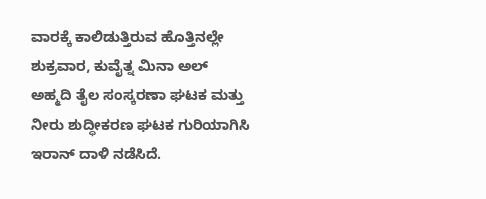ವಾರಕ್ಕೆ ಕಾಲಿಡುತ್ತಿರುವ ಹೊತ್ತಿನಲ್ಲೇ ಶುಕ್ರವಾರ, ಕುವೈತ್ನ ಮಿನಾ ಅಲ್ ಅಹ್ಮದಿ ತೈಲ ಸಂಸ್ಕರಣಾ ಘಟಕ ಮತ್ತು ನೀರು ಶುದ್ಧೀಕರಣ ಘಟಕ ಗುರಿಯಾಗಿಸಿ ಇರಾನ್ ದಾಳಿ ನಡೆಸಿದೆ.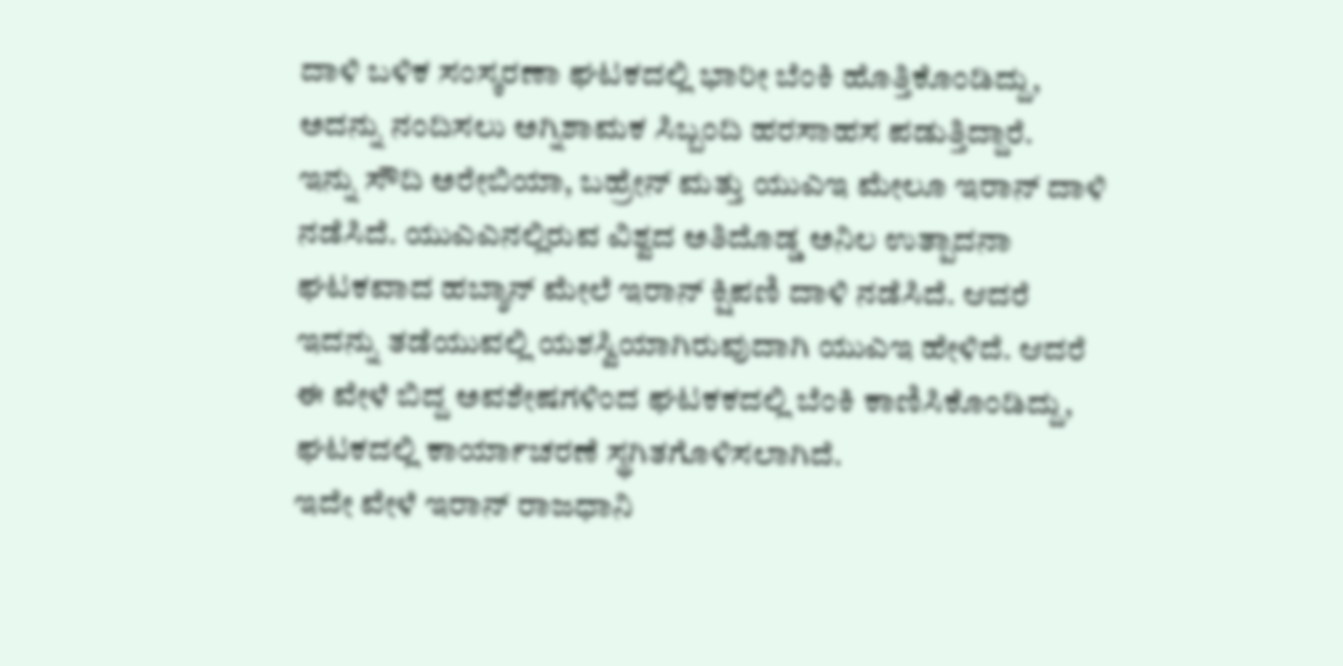ದಾಳಿ ಬಳಿಕ ಸಂಸ್ಕರಣಾ ಘಟಕದಲ್ಲಿ ಭಾರೀ ಬೆಂಕಿ ಹೊತ್ತಿಕೊಂಡಿದ್ದು, ಅದನ್ನು ನಂದಿಸಲು ಅಗ್ನಿಶಾಮಕ ಸಿಬ್ಬಂದಿ ಹರಸಾಹಸ ಪಡುತ್ತಿದ್ದಾರೆ.
ಇನ್ನು ಸೌದಿ ಅರೇಬಿಯಾ, ಬಹ್ರೇನ್ ಮತ್ತು ಯುಎಇ ಮೇಲೂ ಇರಾನ್ ದಾಳಿ ನಡೆಸಿದೆ. ಯುಎಎನಲ್ಲಿರುವ ವಿಶ್ವದ ಅತಿದೊಡ್ಡ ಅನಿಲ ಉತ್ಪಾದನಾ ಘಟಕವಾದ ಹಬ್ಶಾನ್ ಮೇಲೆ ಇರಾನ್ ಕ್ಷಿಪಣಿ ದಾಳಿ ನಡೆಸಿದೆ. ಆದರೆ ಇದನ್ನು ತಡೆಯುವಲ್ಲಿ ಯಶಸ್ವಿಯಾಗಿರುವುದಾಗಿ ಯುಎಇ ಹೇಳಿದೆ. ಆದರೆ ಈ ವೇಳೆ ಬಿದ್ದ ಅವಶೇಷಗಳಿಂದ ಘಟಕಕದಲ್ಲಿ ಬೆಂಕಿ ಕಾಣಿಸಿಕೊಂಡಿದ್ದು, ಘಟಕದಲ್ಲಿ ಕಾರ್ಯಾಚರಣೆ ಸ್ಥಗಿತಗೊಳಿಸಲಾಗಿದೆ.
ಇದೇ ವೇಳೆ ಇರಾನ್ ರಾಜಧಾನಿ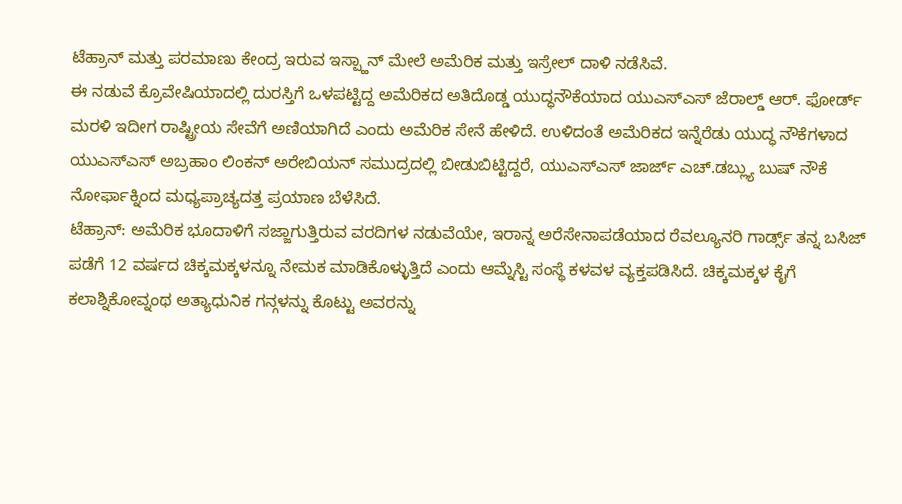ಟೆಹ್ರಾನ್ ಮತ್ತು ಪರಮಾಣು ಕೇಂದ್ರ ಇರುವ ಇಸ್ಪ್ಹಾನ್ ಮೇಲೆ ಅಮೆರಿಕ ಮತ್ತು ಇಸ್ರೇಲ್ ದಾಳಿ ನಡೆಸಿವೆ.
ಈ ನಡುವೆ ಕ್ರೊವೇಷಿಯಾದಲ್ಲಿ ದುರಸ್ತಿಗೆ ಒಳಪಟ್ಟಿದ್ದ ಅಮೆರಿಕದ ಅತಿದೊಡ್ಡ ಯುದ್ಧನೌಕೆಯಾದ ಯುಎಸ್ಎಸ್ ಜೆರಾಲ್ಡ್ ಆರ್. ಫೋರ್ಡ್ ಮರಳಿ ಇದೀಗ ರಾಷ್ಟ್ರೀಯ ಸೇವೆಗೆ ಅಣಿಯಾಗಿದೆ ಎಂದು ಅಮೆರಿಕ ಸೇನೆ ಹೇಳಿದೆ. ಉಳಿದಂತೆ ಅಮೆರಿಕದ ಇನ್ನೆರೆಡು ಯುದ್ಧ ನೌಕೆಗಳಾದ ಯುಎಸ್ಎಸ್ ಅಬ್ರಹಾಂ ಲಿಂಕನ್ ಅರೇಬಿಯನ್ ಸಮುದ್ರದಲ್ಲಿ ಬೀಡುಬಿಟ್ಟಿದ್ದರೆ, ಯುಎಸ್ಎಸ್ ಜಾರ್ಜ್ ಎಚ್.ಡಬ್ಲ್ಯು ಬುಷ್ ನೌಕೆ ನೋರ್ಫಾಕ್ನಿಂದ ಮಧ್ಯಪ್ರಾಚ್ಯದತ್ತ ಪ್ರಯಾಣ ಬೆಳೆಸಿದೆ.
ಟೆಹ್ರಾನ್: ಅಮೆರಿಕ ಭೂದಾಳಿಗೆ ಸಜ್ಜಾಗುತ್ತಿರುವ ವರದಿಗಳ ನಡುವೆಯೇ, ಇರಾನ್ನ ಅರೆಸೇನಾಪಡೆಯಾದ ರೆವಲ್ಯೂನರಿ ಗಾರ್ಡ್ಸ್ ತನ್ನ ಬಸಿಜ್ ಪಡೆಗೆ 12 ವರ್ಷದ ಚಿಕ್ಕಮಕ್ಕಳನ್ನೂ ನೇಮಕ ಮಾಡಿಕೊಳ್ಳುತ್ತಿದೆ ಎಂದು ಆಮ್ನೆಸ್ಟಿ ಸಂಸ್ಥೆ ಕಳವಳ ವ್ಯಕ್ತಪಡಿಸಿದೆ. ಚಿಕ್ಕಮಕ್ಕಳ ಕೈಗೆ ಕಲಾಶ್ನಿಕೋವ್ನಂಥ ಅತ್ಯಾಧುನಿಕ ಗನ್ಗಳನ್ನು ಕೊಟ್ಟು ಅವರನ್ನು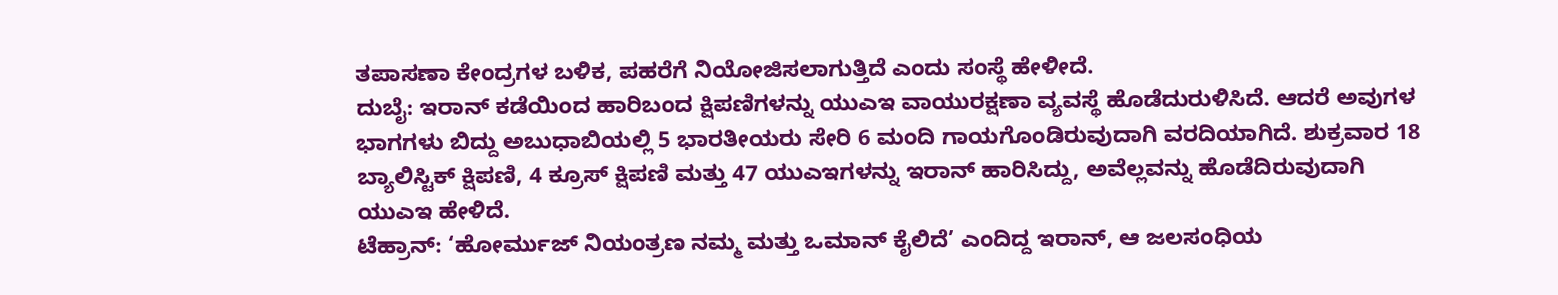ತಪಾಸಣಾ ಕೇಂದ್ರಗಳ ಬಳಿಕ, ಪಹರೆಗೆ ನಿಯೋಜಿಸಲಾಗುತ್ತಿದೆ ಎಂದು ಸಂಸ್ಥೆ ಹೇಳೀದೆ.
ದುಬೈ: ಇರಾನ್ ಕಡೆಯಿಂದ ಹಾರಿಬಂದ ಕ್ಷಿಪಣಿಗಳನ್ನು ಯುಎಇ ವಾಯುರಕ್ಷಣಾ ವ್ಯವಸ್ಥೆ ಹೊಡೆದುರುಳಿಸಿದೆ. ಆದರೆ ಅವುಗಳ ಭಾಗಗಳು ಬಿದ್ದು ಅಬುಧಾಬಿಯಲ್ಲಿ 5 ಭಾರತೀಯರು ಸೇರಿ 6 ಮಂದಿ ಗಾಯಗೊಂಡಿರುವುದಾಗಿ ವರದಿಯಾಗಿದೆ. ಶುಕ್ರವಾರ 18 ಬ್ಯಾಲಿಸ್ಟಿಕ್ ಕ್ಷಿಪಣಿ, 4 ಕ್ರೂಸ್ ಕ್ಷಿಪಣಿ ಮತ್ತು 47 ಯುಎಇಗಳನ್ನು ಇರಾನ್ ಹಾರಿಸಿದ್ದು, ಅವೆಲ್ಲವನ್ನು ಹೊಡೆದಿರುವುದಾಗಿ ಯುಎಇ ಹೇಳಿದೆ.
ಟೆಹ್ರಾನ್: ‘ಹೋರ್ಮುಜ್ ನಿಯಂತ್ರಣ ನಮ್ಮ ಮತ್ತು ಒಮಾನ್ ಕೈಲಿದೆ’ ಎಂದಿದ್ದ ಇರಾನ್, ಆ ಜಲಸಂಧಿಯ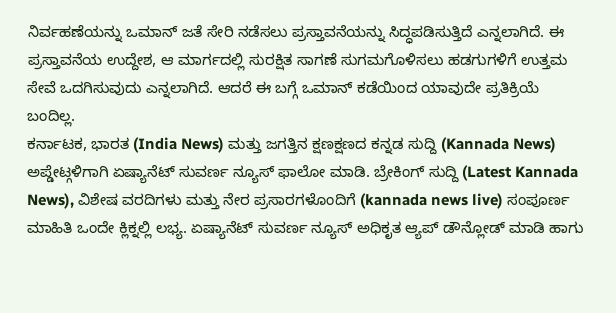ನಿರ್ವಹಣೆಯನ್ನು ಒಮಾನ್ ಜತೆ ಸೇರಿ ನಡೆಸಲು ಪ್ರಸ್ತಾವನೆಯನ್ನು ಸಿದ್ಧಪಡಿಸುತ್ತಿದೆ ಎನ್ನಲಾಗಿದೆ. ಈ ಪ್ರಸ್ತಾವನೆಯ ಉದ್ದೇಶ, ಆ ಮಾರ್ಗದಲ್ಲಿ ಸುರಕ್ಷಿತ ಸಾಗಣೆ ಸುಗಮಗೊಳಿಸಲು ಹಡಗುಗಳಿಗೆ ಉತ್ತಮ ಸೇವೆ ಒದಗಿಸುವುದು ಎನ್ನಲಾಗಿದೆ. ಆದರೆ ಈ ಬಗ್ಗೆ ಒಮಾನ್ ಕಡೆಯಿಂದ ಯಾವುದೇ ಪ್ರತಿಕ್ರಿಯೆ ಬಂದಿಲ್ಲ.
ಕರ್ನಾಟಕ, ಭಾರತ (India News) ಮತ್ತು ಜಗತ್ತಿನ ಕ್ಷಣಕ್ಷಣದ ಕನ್ನಡ ಸುದ್ದಿ (Kannada News) ಅಪ್ಡೇಟ್ಗಳಿಗಾಗಿ ಏಷ್ಯಾನೆಟ್ ಸುವರ್ಣ ನ್ಯೂಸ್ ಫಾಲೋ ಮಾಡಿ. ಬ್ರೇಕಿಂಗ್ ಸುದ್ದಿ (Latest Kannada News), ವಿಶೇಷ ವರದಿಗಳು ಮತ್ತು ನೇರ ಪ್ರಸಾರಗಳೊಂದಿಗೆ (kannada news live) ಸಂಪೂರ್ಣ ಮಾಹಿತಿ ಒಂದೇ ಕ್ಲಿಕ್ನಲ್ಲಿ ಲಭ್ಯ. ಏಷ್ಯಾನೆಟ್ ಸುವರ್ಣ ನ್ಯೂಸ್ ಅಧಿಕೃತ ಆ್ಯಪ್ ಡೌನ್ಲೋಡ್ ಮಾಡಿ ಹಾಗು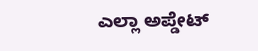ಎಲ್ಲಾ ಅಪ್ಡೇಟ್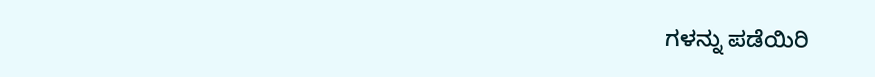ಗಳನ್ನು ಪಡೆಯಿರಿ